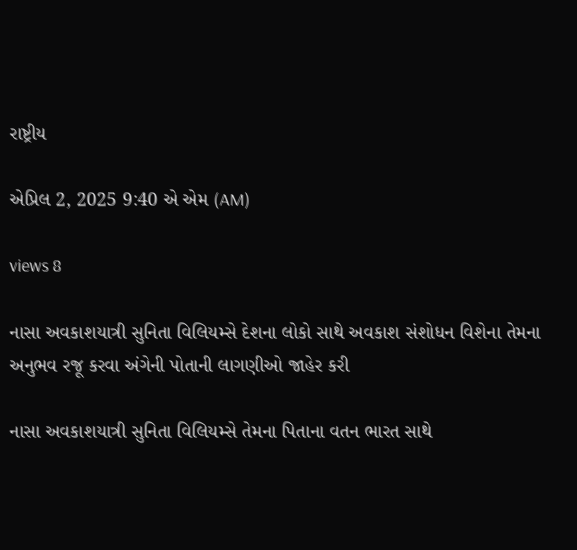રાષ્ટ્રીય

એપ્રિલ 2, 2025 9:40 એ એમ (AM)

views 8

નાસા અવકાશયાત્રી સુનિતા વિલિયમ્સે દેશના લોકો સાથે અવકાશ સંશોધન વિશેના તેમના અનુભવ રજૂ કરવા અંગેની પોતાની લાગણીઓ જાહેર કરી

નાસા અવકાશયાત્રી સુનિતા વિલિયમ્સે તેમના પિતાના વતન ભારત સાથે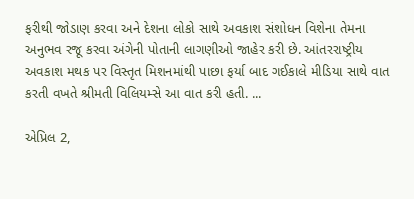ફરીથી જોડાણ કરવા અને દેશના લોકો સાથે અવકાશ સંશોધન વિશેના તેમના અનુભવ રજૂ કરવા અંગેની પોતાની લાગણીઓ જાહેર કરી છે. આંતરરાષ્ટ્રીય અવકાશ મથક પર વિસ્તૃત મિશનમાંથી પાછા ફર્યા બાદ ગઈકાલે મીડિયા સાથે વાત કરતી વખતે શ્રીમતી વિલિયમ્સે આ વાત કરી હતી. ...

એપ્રિલ 2,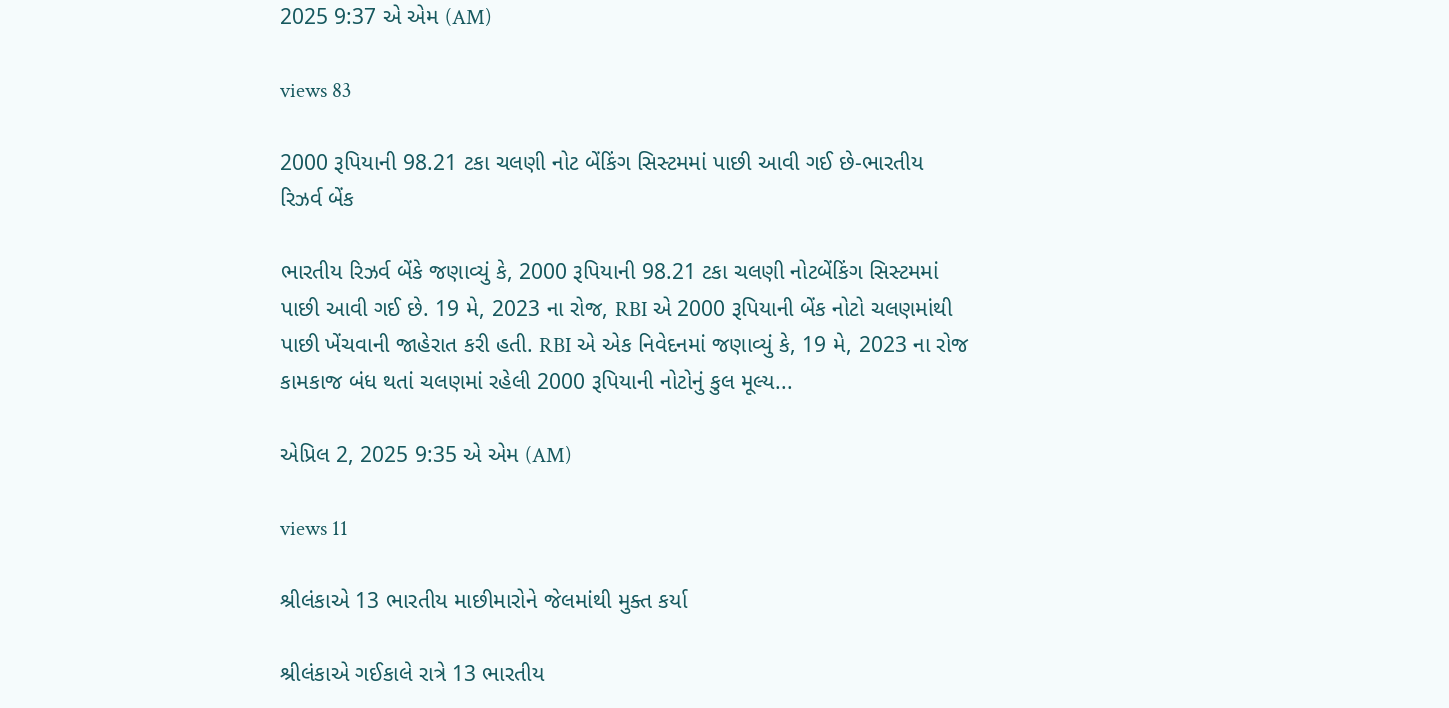2025 9:37 એ એમ (AM)

views 83

2000 રૂપિયાની 98.21 ટકા ચલણી નોટ બેંકિંગ સિસ્ટમમાં પાછી આવી ગઈ છે-ભારતીય રિઝર્વ બેંક

ભારતીય રિઝર્વ બેંકે જણાવ્યું કે, 2000 રૂપિયાની 98.21 ટકા ચલણી નોટબેંકિંગ સિસ્ટમમાં પાછી આવી ગઈ છે. 19 મે, 2023 ના રોજ, RBI એ 2000 રૂપિયાની બેંક નોટો ચલણમાંથી પાછી ખેંચવાની જાહેરાત કરી હતી. RBI એ એક નિવેદનમાં જણાવ્યું કે, 19 મે, 2023 ના રોજ કામકાજ બંધ થતાં ચલણમાં રહેલી 2000 રૂપિયાની નોટોનું કુલ મૂલ્ય...

એપ્રિલ 2, 2025 9:35 એ એમ (AM)

views 11

શ્રીલંકાએ 13 ભારતીય માછીમારોને જેલમાંથી મુક્ત કર્યા

શ્રીલંકાએ ગઈકાલે રાત્રે 13 ભારતીય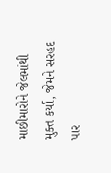માછીમારોને જેલમાંથી મુક્ત કર્યા, જેમને સરહદ પાર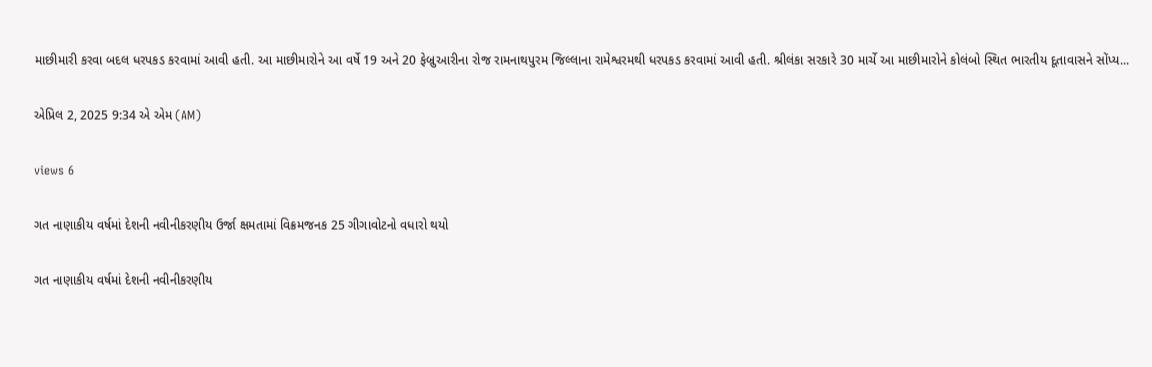માછીમારી કરવા બદલ ધરપકડ કરવામાં આવી હતી. આ માછીમારોને આ વર્ષે 19 અને 20 ફેબ્રુઆરીના રોજ રામનાથપુરમ જિલ્લાના રામેશ્વરમથી ધરપકડ કરવામાં આવી હતી. શ્રીલંકા સરકારે 30 માર્ચે આ માછીમારોને કોલંબો સ્થિત ભારતીય દૂતાવાસને સોંપ્ય...

એપ્રિલ 2, 2025 9:34 એ એમ (AM)

views 6

ગત નાણાકીય વર્ષમાં દેશની નવીનીકરણીય ઉર્જા ક્ષમતામાં વિક્રમજનક 25 ગીગાવોટનો વધારો થયો

ગત નાણાકીય વર્ષમાં દેશની નવીનીકરણીય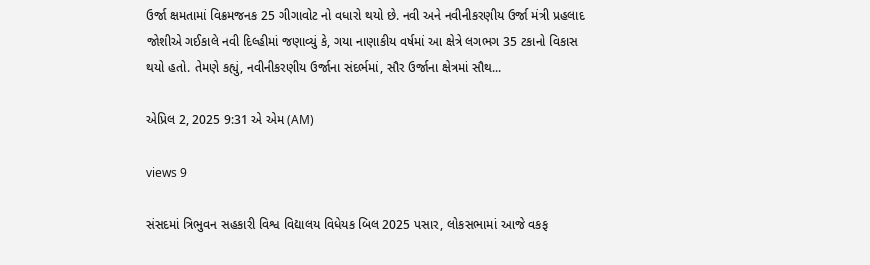ઉર્જા ક્ષમતામાં વિક્રમજનક 25 ગીગાવોટ નો વધારો થયો છે. નવી અને નવીનીકરણીય ઉર્જા મંત્રી પ્રહલાદ જોશીએ ગઈકાલે નવી દિલ્હીમાં જણાવ્યું કે, ગયા નાણાકીય વર્ષમાં આ ક્ષેત્રે લગભગ 35 ટકાનો વિકાસ થયો હતો. તેમણે કહ્યું, નવીનીકરણીય ઉર્જાના સંદર્ભમાં, સૌર ઉર્જાના ક્ષેત્રમાં સૌથ...

એપ્રિલ 2, 2025 9:31 એ એમ (AM)

views 9

સંસદમાં ત્રિભુવન સહકારી વિશ્વ વિદ્યાલય વિધેયક બિલ 2025 પસાર, લોકસભામાં આજે વકફ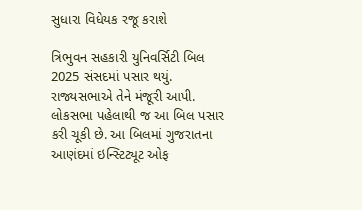સુધારા વિધેયક રજૂ કરાશે

ત્રિભુવન સહકારી યુનિવર્સિટી બિલ 2025 સંસદમાં પસાર થયું. રાજ્યસભાએ તેને મંજૂરી આપી. લોકસભા પહેલાથી જ આ બિલ પસાર કરી ચૂકી છે. આ બિલમાં ગુજરાતના આણંદમાં ઇન્સ્ટિટ્યૂટ ઓફ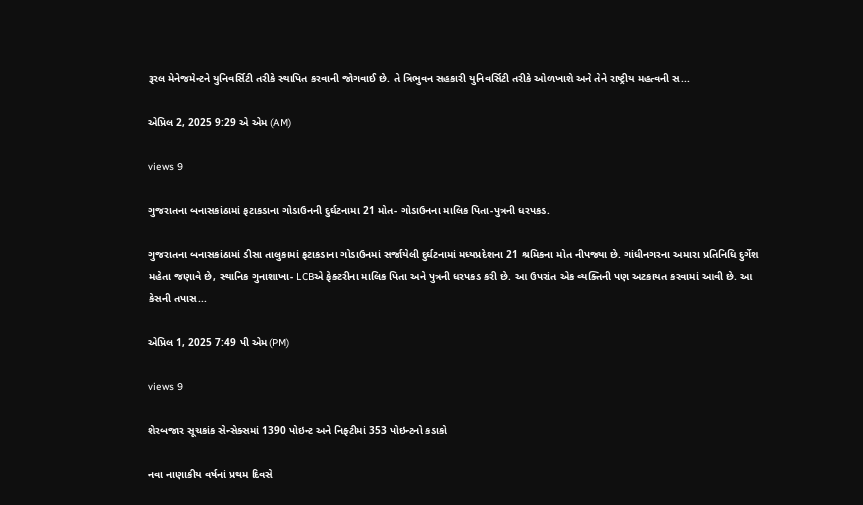રૂરલ મેનેજમેન્ટને યુનિવર્સિટી તરીકે સ્થાપિત કરવાની જોગવાઈ છે. તે ત્રિભુવન સહકારી યુનિવર્સિટી તરીકે ઓળખાશે અને તેને રાષ્ટ્રીય મહત્વની સ...

એપ્રિલ 2, 2025 9:29 એ એમ (AM)

views 9

ગુજરાતના બનાસકાંઠામાં ફટાકડાના ગોડાઉનની દુર્ઘટનામા 21 મોત- ગોડાઉનના માલિક પિતા-પુત્રની ધરપકડ.

ગુજરાતના બનાસકાંઠામાં ડીસા તાલુકામાં ફટાકડાના ગોડાઉનમાં સર્જાયેલી દુર્ઘટનામાં મધ્યપ્રદેશના 21 શ્રમિકના મોત નીપજ્યા છે. ગાંધીનગરના અમારા પ્રતિનિધિ દુર્ગેશ મહેતા જણાવે છે, સ્થાનિક ગુનાશાખા- LCBએ ફેક્ટરીના માલિક પિતા અને પુત્રની ધરપકડ કરી છે. આ ઉપરાંત એક વ્યક્તિની પણ અટકાયત કરવામાં આવી છે. આ કેસની તપાસ...

એપ્રિલ 1, 2025 7:49 પી એમ(PM)

views 9

શેરબજાર સૂચકાંક સેન્સેક્સમાં 1390 પોઇન્ટ અને નિફ્ટીમાં 353 પોઇન્ટનો કડાકો

નવા નાણાકીય વર્ષનાં પ્રથમ દિવસે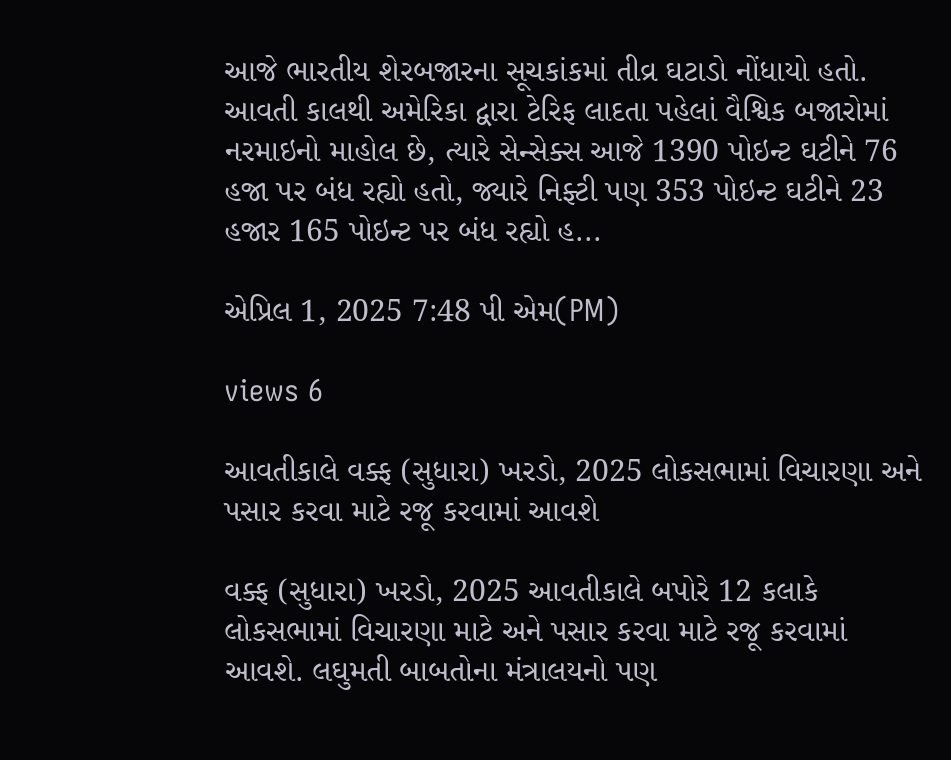આજે ભારતીય શેરબજારના સૂચકાંકમાં તીવ્ર ઘટાડો નોંધાયો હતો. આવતી કાલથી અમેરિકા દ્વારા ટેરિફ લાદતા પહેલાં વૈશ્વિક બજારોમાં નરમાઇનો માહોલ છે, ત્યારે સેન્સેક્સ આજે 1390 પોઇન્ટ ઘટીને 76 હજા પર બંધ રહ્યો હતો, જ્યારે નિફ્ટી પણ 353 પોઇન્ટ ઘટીને 23 હજાર 165 પોઇન્ટ પર બંધ રહ્યો હ...

એપ્રિલ 1, 2025 7:48 પી એમ(PM)

views 6

આવતીકાલે વક્ફ (સુધારા) ખરડો, 2025 લોકસભામાં વિચારણા અને પસાર કરવા માટે રજૂ કરવામાં આવશે

વક્ફ (સુધારા) ખરડો, 2025 આવતીકાલે બપોરે 12 કલાકે લોકસભામાં વિચારણા માટે અને પસાર કરવા માટે રજૂ કરવામાં આવશે. લઘુમતી બાબતોના મંત્રાલયનો પણ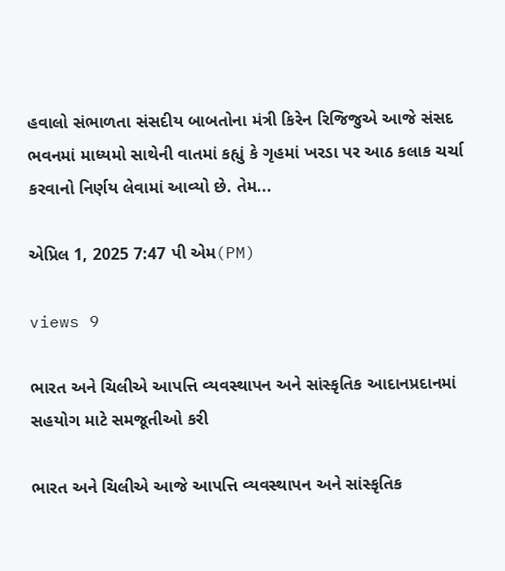હવાલો સંભાળતા સંસદીય બાબતોના મંત્રી કિરેન રિજિજુએ આજે સંસદ ભવનમાં માધ્યમો સાથેની વાતમાં કહ્યું કે ગૃહમાં ખરડા પર આઠ કલાક ચર્ચા કરવાનો નિર્ણય લેવામાં આવ્યો છે. તેમ...

એપ્રિલ 1, 2025 7:47 પી એમ(PM)

views 9

ભારત અને ચિલીએ આપત્તિ વ્યવસ્થાપન અને સાંસ્કૃતિક આદાનપ્રદાનમાં સહયોગ માટે સમજૂતીઓ કરી

ભારત અને ચિલીએ આજે આપત્તિ વ્યવસ્થાપન અને સાંસ્કૃતિક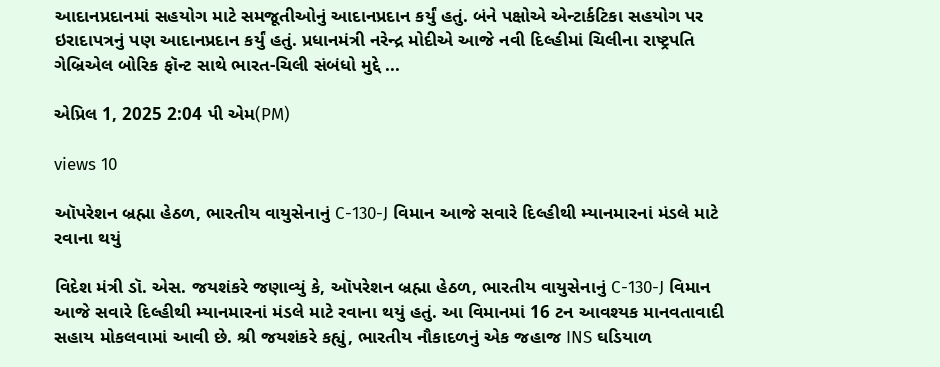આદાનપ્રદાનમાં સહયોગ માટે સમજૂતીઓનું આદાનપ્રદાન કર્યું હતું. બંને પક્ષોએ એન્ટાર્કટિકા સહયોગ પર ઇરાદાપત્રનું પણ આદાનપ્રદાન કર્યું હતું. પ્રધાનમંત્રી નરેન્દ્ર મોદીએ આજે નવી દિલ્હીમાં ચિલીના રાષ્ટ્રપતિ ગેબ્રિએલ બોરિક ફૉન્ટ સાથે ભારત-ચિલી સંબંધો મુદ્દે ...

એપ્રિલ 1, 2025 2:04 પી એમ(PM)

views 10

ઑપરેશન બ્રહ્મા હેઠળ, ભારતીય વાયુસેનાનું C-130-J વિમાન આજે સવારે દિલ્હીથી મ્યાનમારનાં મંડલે માટે રવાના થયું

વિદેશ મંત્રી ડૉ. એસ. જયશંકરે જણાવ્યું કે, ઑપરેશન બ્રહ્મા હેઠળ, ભારતીય વાયુસેનાનું C-130-J વિમાન આજે સવારે દિલ્હીથી મ્યાનમારનાં મંડલે માટે રવાના થયું હતું. આ વિમાનમાં 16 ટન આવશ્યક માનવતાવાદી સહાય મોકલવામાં આવી છે. શ્રી જયશંકરે કહ્યું, ભારતીય નૌકાદળનું એક જહાજ INS ઘડિયાળ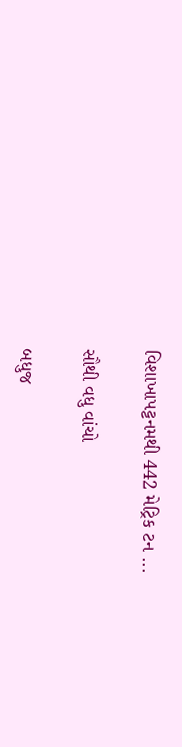વિશાખાપટ્ટનમથી 442 મેટ્રિક ટન ...

સૌથી વધુ વાંચો

બધુજ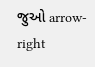જુઓ arrow-right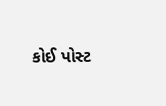કોઈ પોસ્ટ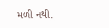મળી નથી.